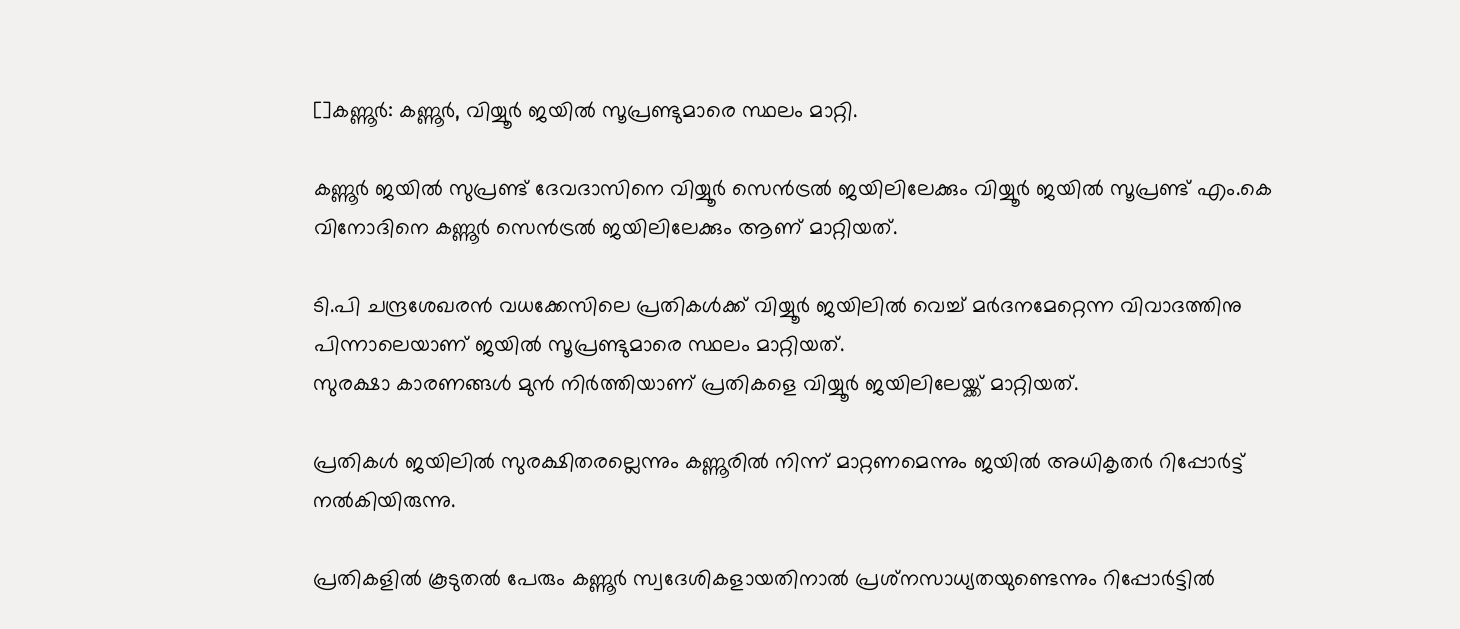[]കണ്ണൂര്‍: കണ്ണൂര്‍, വിയ്യൂര്‍ ജയില്‍ സൂപ്രണ്ടുമാരെ സ്ഥലം മാറ്റി.

കണ്ണൂര്‍ ജയില്‍ സുപ്രണ്ട് ദേവദാസിനെ വിയ്യൂര്‍ സെന്‍ട്രല്‍ ജയിലിലേക്കും വിയ്യൂര്‍ ജയില്‍ സൂപ്രണ്ട് എം.കെ  വിനോദിനെ കണ്ണൂര്‍ സെന്‍ട്രല്‍ ജയിലിലേക്കും ആണ് മാറ്റിയത്.

ടി.പി ചന്ദ്രശേഖരന്‍ വധക്കേസിലെ പ്രതികള്‍ക്ക് വിയ്യൂര്‍ ജയിലില്‍ വെച്ച് മര്‍ദനമേറ്റെന്ന വിവാദത്തിനു പിന്നാലെയാണ് ജയില്‍ സൂപ്രണ്ടുമാരെ സ്ഥലം മാറ്റിയത്.
സുരക്ഷാ കാരണങ്ങള്‍ മുന്‍ നിര്‍ത്തിയാണ് പ്രതികളെ വിയ്യൂര്‍ ജയിലിലേയ്ക്ക് മാറ്റിയത്.

പ്രതികള്‍ ജയിലില്‍ സുരക്ഷിതരല്ലെന്നും കണ്ണൂരില്‍ നിന്ന് മാറ്റണമെന്നും ജയില്‍ അധികൃതര്‍ റിപ്പോര്‍ട്ട് നല്‍കിയിരുന്നു.

പ്രതികളില്‍ കൂടുതല്‍ പേരും കണ്ണൂര്‍ സ്വദേശികളായതിനാല്‍ പ്രശ്‌നസാധ്യതയുണ്ടെന്നും റിപ്പോര്‍ട്ടില്‍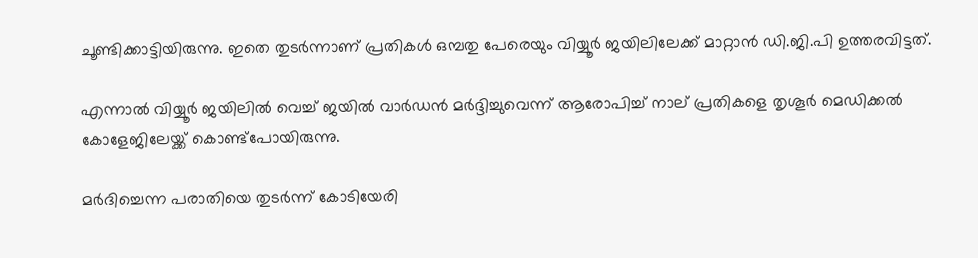ചൂണ്ടിക്കാട്ടിയിരുന്നു. ഇതെ തുടര്‍ന്നാണ് പ്രതികള്‍ ഒമ്പതു പേരെയും വിയ്യൂര്‍ ജയിലിലേക്ക് മാറ്റാന്‍ ഡി.ജി.പി ഉത്തരവിട്ടത്.

എന്നാല്‍ വിയ്യൂര്‍ ജയിലില്‍ വെച്ച് ജയില്‍ വാര്‍ഡന്‍ മര്‍ദ്ദിച്ചുവെന്ന് ആരോപിച്ച് നാല് പ്രതികളെ തൃശൂര്‍ മെഡിക്കല്‍ കോളേജിലേയ്ക്ക് കൊണ്ട്‌പോയിരുന്നു.

മര്‍ദിച്ചെന്ന പരാതിയെ തുടര്‍ന്ന് കോടിയേരി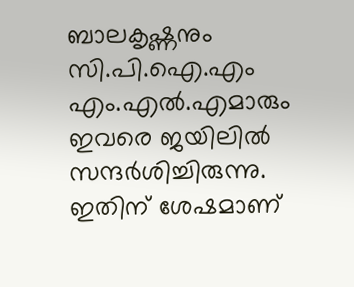ബാലകൃഷ്ണനും സി.പി.ഐ.എം എം.എല്‍.എമാരും ഇവരെ ജയിലില്‍ സന്ദര്‍ശിച്ചിരുന്നു. ഇതിന് ശേഷമാണ്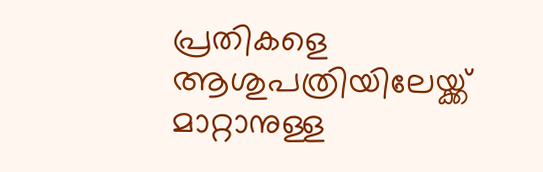പ്രതികളെ ആശുപത്രിയിലേയ്ക്ക് മാറ്റാനുള്ള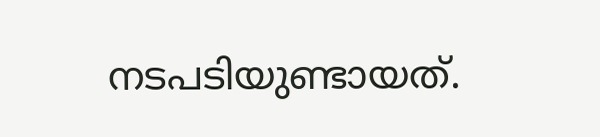നടപടിയുണ്ടായത്.